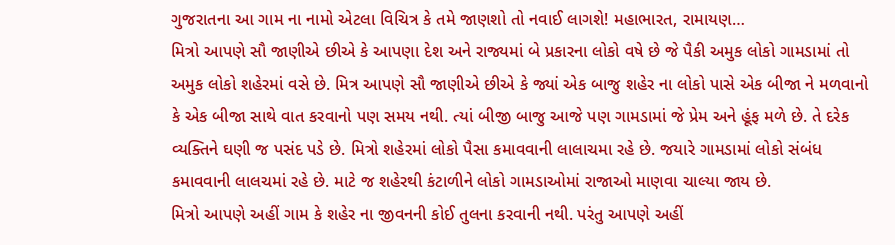ગુજરાતના આ ગામ ના નામો એટલા વિચિત્ર કે તમે જાણશો તો નવાઈ લાગશે! મહાભારત, રામાયણ…
મિત્રો આપણે સૌ જાણીએ છીએ કે આપણા દેશ અને રાજ્યમાં બે પ્રકારના લોકો વષે છે જે પૈકી અમુક લોકો ગામડામાં તો અમુક લોકો શહેરમાં વસે છે. મિત્ર આપણે સૌ જાણીએ છીએ કે જ્યાં એક બાજુ શહેર ના લોકો પાસે એક બીજા ને મળવાનો કે એક બીજા સાથે વાત કરવાનો પણ સમય નથી. ત્યાં બીજી બાજુ આજે પણ ગામડામાં જે પ્રેમ અને હૂંફ મળે છે. તે દરેક વ્યક્તિને ઘણી જ પસંદ પડે છે. મિત્રો શહેરમાં લોકો પૈસા કમાવવાની લાલાચમા રહે છે. જયારે ગામડામાં લોકો સંબંધ કમાવવાની લાલચમાં રહે છે. માટે જ શહેરથી કંટાળીને લોકો ગામડાઓમાં રાજાઓ માણવા ચાલ્યા જાય છે.
મિત્રો આપણે અહીં ગામ કે શહેર ના જીવનની કોઈ તુલના કરવાની નથી. પરંતુ આપણે અહીં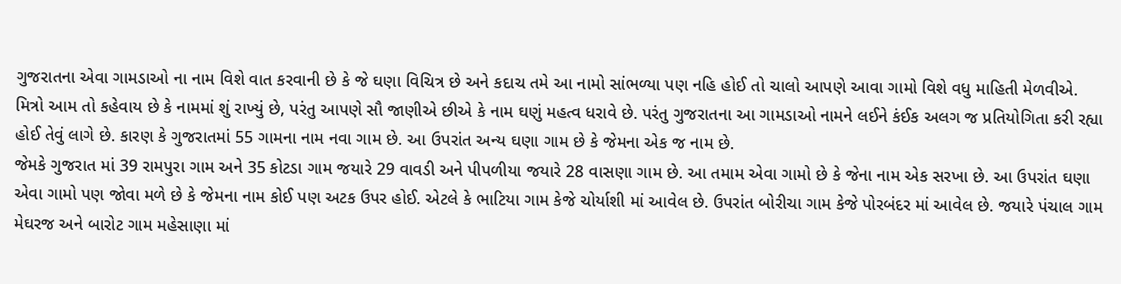ગુજરાતના એવા ગામડાઓ ના નામ વિશે વાત કરવાની છે કે જે ઘણા વિચિત્ર છે અને કદાચ તમે આ નામો સાંભળ્યા પણ નહિ હોઈ તો ચાલો આપણે આવા ગામો વિશે વધુ માહિતી મેળવીએ. મિત્રો આમ તો કહેવાય છે કે નામમાં શું રાખ્યું છે, પરંતુ આપણે સૌ જાણીએ છીએ કે નામ ઘણું મહત્વ ધરાવે છે. પરંતુ ગુજરાતના આ ગામડાઓ નામને લઈને કંઈક અલગ જ પ્રતિયોગિતા કરી રહ્યા હોઈ તેવું લાગે છે. કારણ કે ગુજરાતમાં 55 ગામના નામ નવા ગામ છે. આ ઉપરાંત અન્ય ઘણા ગામ છે કે જેમના એક જ નામ છે.
જેમકે ગુજરાત માં 39 રામપુરા ગામ અને 35 કોટડા ગામ જયારે 29 વાવડી અને પીપળીયા જયારે 28 વાસણા ગામ છે. આ તમામ એવા ગામો છે કે જેના નામ એક સરખા છે. આ ઉપરાંત ઘણા એવા ગામો પણ જોવા મળે છે કે જેમના નામ કોઈ પણ અટક ઉપર હોઈ. એટલે કે ભાટિયા ગામ કેજે ચોર્યાશી માં આવેલ છે. ઉપરાંત બોરીચા ગામ કેજે પોરબંદર માં આવેલ છે. જયારે પંચાલ ગામ મેઘરજ અને બારોટ ગામ મહેસાણા માં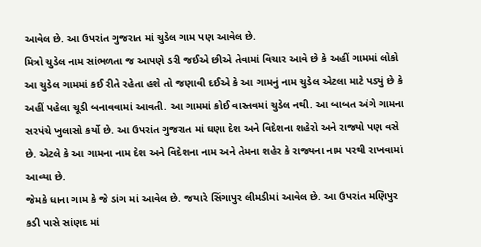આવેલ છે. આ ઉપરાંત ગુજરાત માં ચુડેલ ગામ પણ આવેલ છે.
મિત્રો ચુડેલ નામ સાંભળતા જ આપણે ડરી જઈએ છીએ તેવામાં વિચાર આવે છે કે અહીં ગામમાં લોકો આ ચુડેલ ગામમાં કઈ રીતે રહેતા હશે તો જણાવી દઈએ કે આ ગામનું નામ ચુડેલ એટલા માટે પડ્યું છે કે અહીં પહેલા ચૂડી બનાવવામાં આવતી. આ ગામમાં કોઈ વાસ્તવમાં ચુડેલ નથી. આ બાબત અંગે ગામના સરપંચે ખુલાસો કર્યો છે. આ ઉપરાંત ગુજરાત માં ઘણા દેશ અને વિદેશના શહેરો અને રાજ્યો પણ વસે છે. એટલે કે આ ગામના નામ દેશ અને વિદેશના નામ અને તેમના શહેર કે રાજ્યના નામ પરથી રાખવામાં આવ્યા છે.
જેમકે ધાના ગામ કે જે ડાંગ માં આવેલ છે. જયારે સિંગાપુર લીમડીમાં આવેલ છે. આ ઉપરાંત મણિપુર કડી પાસે સાંણદ માં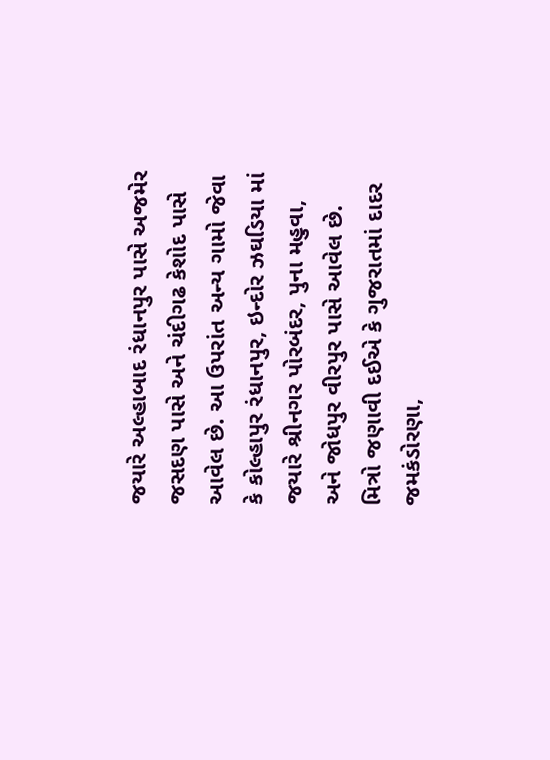જયારે અલ્હાબાદ રંધાનપુર પાસે અજમેર જસદણ પાસે અને ચંદીગઢ કેશોદ પાસે આવેલ છે. આ ઉપરાંત અન્ય ગામો જેવા કે કોલ્હાપુર રંધાનપુર, ઇન્દોર ઝઘડિયા માં જયારે શ્રીનગર પોરબંદર, પુના મહુવા, અને જોધપુર વીરપુર પાસે આવેલ છે. મિત્રો જણાવી દઈએ કે ગુજરાતમાં દાદર જમકંડોરણા,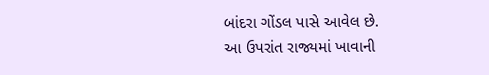બાંદરા ગોંડલ પાસે આવેલ છે.
આ ઉપરાંત રાજ્યમાં ખાવાની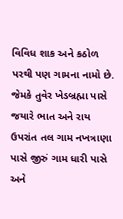વિવિધ શાક અને કઠોળ પરથી પણ ગામના નામો છે. જેમકે તુવેર ખેડબ્રહ્મા પાસે જયારે ભાત અને રાય ઉપરાંત તલ ગામ નખત્રાણા પાસે જીરું ગામ ધારી પાસે અને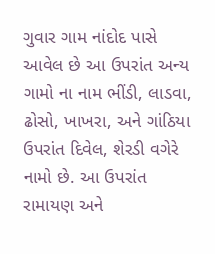ગુવાર ગામ નાંદોદ પાસે આવેલ છે આ ઉપરાંત અન્ય ગામો ના નામ ભીંડી, લાડવા, ઢોસો, ખાખરા, અને ગાંઠિયા ઉપરાંત દિવેલ, શેરડી વગેરે નામો છે. આ ઉપરાંત રામાયણ અને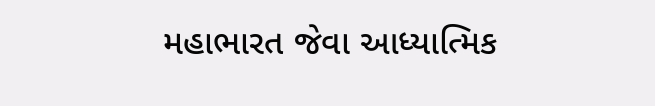મહાભારત જેવા આધ્યાત્મિક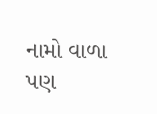નામો વાળા પણ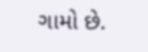ગામો છે.